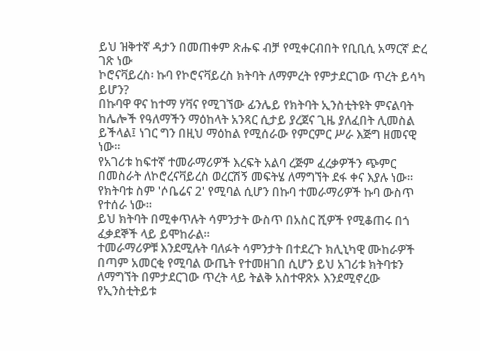ይህ ዝቅተኛ ዳታን በመጠቀም ጽሑፍ ብቻ የሚቀርብበት የቢቢሲ አማርኛ ድረ ገጽ ነው
ኮሮናቫይረስ፡ ኩባ የኮሮናቫይረስ ክትባት ለማምረት የምታደርገው ጥረት ይሳካ ይሆን?
በኩባዋ ዋና ከተማ ሃቫና የሚገኘው ፊንሌይ የክትባት ኢንስቲትዩት ምናልባት ከሌሎች የዓለማችን ማዕከላት አንጻር ሲታይ ያረጀና ጊዜ ያለፈበት ሊመስል ይችላል፤ ነገር ግን በዚህ ማዕከል የሚሰራው የምርምር ሥራ እጅግ ዘመናዊ ነው።
የአገሪቱ ከፍተኛ ተመራማሪዎች እረፍት አልባ ረጅም ፈረቃዎችን ጭምር በመስራት ለኮሮረናቫይረስ ወረርሽኝ መፍትሄ ለማግኘት ደፋ ቀና እያሉ ነው። የክትባቱ ስም 'ሶቤሬና 2' የሚባል ሲሆን በኩባ ተመራማሪዎች ኩባ ውስጥ የተሰራ ነው።
ይህ ክትባት በሚቀጥሉት ሳምንታት ውስጥ በአስር ሺዎች የሚቆጠሩ በጎ ፈቃደኞች ላይ ይሞከራል።
ተመራማሪዎቹ እንደሚሉት ባለፉት ሳምንታት በተደረጉ ክሊኒካዊ ሙከራዎች በጣም አመርቂ የሚባል ውጤት የተመዘገበ ሲሆን ይህ አገሪቱ ክትባቱን ለማግኘት በምታደርገው ጥረት ላይ ትልቅ አስተዋጽኦ እንደሚኖረው የኢንስቲትይቱ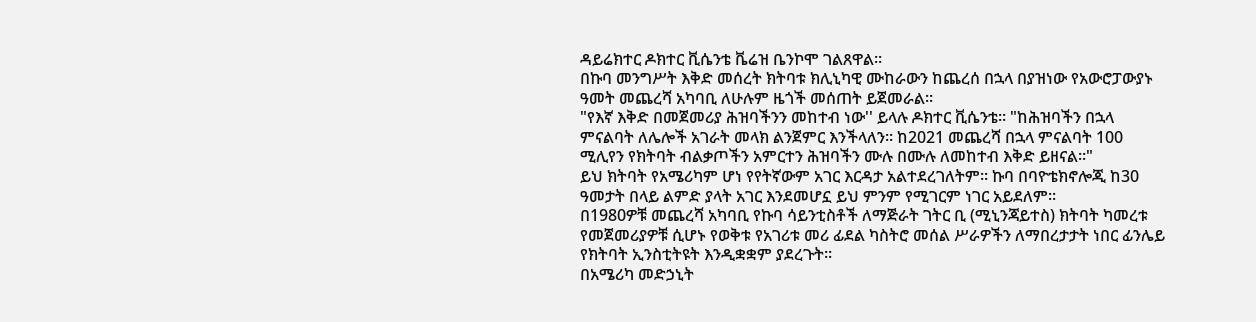ዳይሬክተር ዶክተር ቪሴንቴ ቬሬዝ ቤንኮሞ ገልጸዋል።
በኩባ መንግሥት እቅድ መሰረት ክትባቱ ክሊኒካዊ ሙከራውን ከጨረሰ በኋላ በያዝነው የአውሮፓውያኑ ዓመት መጨረሻ አካባቢ ለሁሉም ዜጎች መሰጠት ይጀመራል።
"የእኛ እቅድ በመጀመሪያ ሕዝባችንን መከተብ ነው'' ይላሉ ዶክተር ቪሴንቴ። "ከሕዝባችን በኋላ ምናልባት ለሌሎች አገራት መላክ ልንጀምር እንችላለን። ከ2021 መጨረሻ በኋላ ምናልባት 100 ሚሊየን የክትባት ብልቃጦችን አምርተን ሕዝባችን ሙሉ በሙሉ ለመከተብ እቅድ ይዘናል።"
ይህ ክትባት የአሜሪካም ሆነ የየትኛውም አገር እርዳታ አልተደረገለትም። ኩባ በባዮቴክኖሎጂ ከ30 ዓመታት በላይ ልምድ ያላት አገር እንደመሆኗ ይህ ምንም የሚገርም ነገር አይደለም።
በ1980ዎቹ መጨረሻ አካባቢ የኩባ ሳይንቲስቶች ለማጅራት ገትር ቢ (ሚኒንጃይተስ) ክትባት ካመረቱ የመጀመሪያዎቹ ሲሆኑ የወቅቱ የአገሪቱ መሪ ፊደል ካስትሮ መሰል ሥራዎችን ለማበረታታት ነበር ፊንሌይ የክትባት ኢንስቲትዩት እንዲቋቋም ያደረጉት።
በአሜሪካ መድኃኒት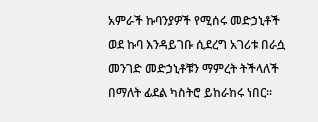አምራች ኩባንያዎች የሚሰሩ መድኃኒቶች ወደ ኩባ እንዳይገቡ ሲደረግ አገሪቱ በራሷ መንገድ መድኃኒቶቹን ማምረት ትችላለች በማለት ፊደል ካስትሮ ይከራከሩ ነበር።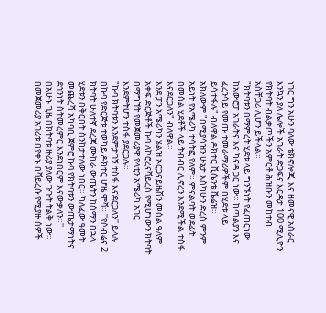ነገር ግን አሁን ባለው ቴክኖሎጂ እና ዘመናዊ አሰራር እንኳን ያለ ሌሎች አገራት ድጋፍና እርዳታ 100 ሚሊዮን የክትባት ብልቃጦችን አምርቶ ሕዝቡን መከተብ አስቸጋሪ ሊሆን ይችላል።
"ክትባቱን በማምረት ሂደቱ ላይ ግንኙነት የፈጠርነው ከአውሮፓ አገራትና እና ካናዳ ጋር ነው። ከጣልያን እና ፈረንሳይ የመጡ ተመራማሪዎችም በሂደቱ ላይ ይሳተፋሉ" ብለዋል ዶክተር ቪሴንቴ ቬሬዝ።
አክለውም "በሚያሳዝን ሁኔታ እስካሁን ድረስ ምንም አይነት የአሜሪካ ተሳትፎ የለም። ምናልባት ወደፊት በመሰል ሂደቶች ላይ ትብብር ሊኖረን እንደሚችል ተስፋ እናደርጋለን" ብለዋል።
እንደ ፓን አሜሪካን ሄልዝ ኦርጋናይዜሽን መሰል ዓለም አቀፍ ድርጅቶች ኩባ ለኮሮረናቫይረስ የሚሆነውን ክትባት በማግኘት የመጀመሪያዋ የላቲን አሜሪካ አገር እንደምትሆን ተስፋ ያደርጋሉ።
"ኩባ ክትባቱን እንደምታገኝ ተስፋ እናደርጋለን'' ይላሉ በኩባ የድርጅቱ ተወካይ ዶክተር ሆዜ ሞቫ። ''የሶብሬና 2 ክትባት ሁለተኛ ደረጃ ሙከራ ውጤትን ከሰማን በኋላ ሂደቱን በቅርበት ስንከታተለው ነበር። ካለፈው ዓመት መጨረሻ አካባቢ ጀምሮ ኩባ የክትባቱን ውጤታማነትና ደኅንነት ስትመረምር እንደነበርም እናውቃለን።''
በአሁኑ ጊዜ በክትባቱ ዙሪያ ያለው ጉጉት ትልቅ ነው። በመጀመሪያ አገሪቱ በየቀኑ በቫይረሱ የሚያዙ ሰዎች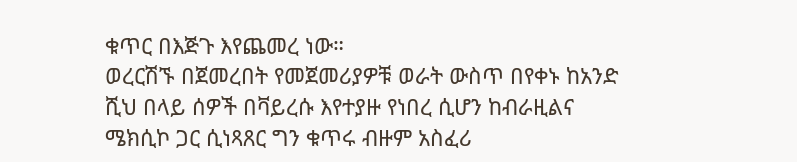ቁጥር በእጅጉ እየጨመረ ነው።
ወረርሽኙ በጀመረበት የመጀመሪያዎቹ ወራት ውስጥ በየቀኑ ከአንድ ሺህ በላይ ሰዎች በቫይረሱ እየተያዙ የነበረ ሲሆን ከብራዚልና ሜክሲኮ ጋር ሲነጻጸር ግን ቁጥሩ ብዙም አስፈሪ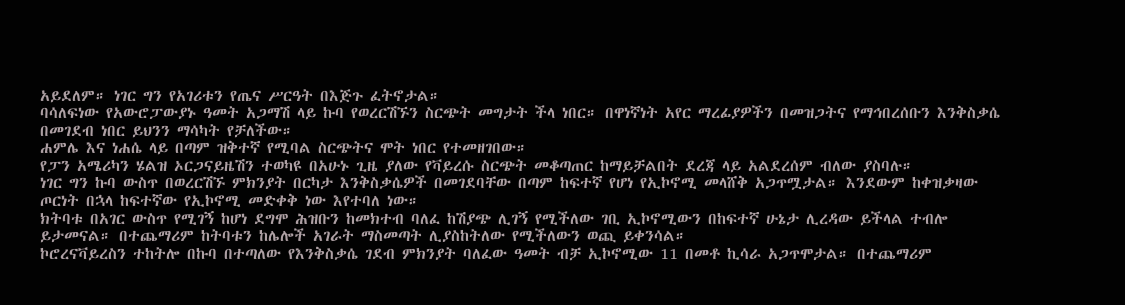አይደለም። ነገር ግን የአገሪቱን የጤና ሥርዓት በእጅጉ ፈትኖታል።
ባሳለፍነው የአውሮፓውያኑ ዓመት አጋማሽ ላይ ኩባ የወረርሽኙን ስርጭት መግታት ችላ ነበር። በዋነኛነት አየር ማረፊያዎችን በመዝጋትና የማኅበረሰቡን እንቅስቃሴ በመገደብ ነበር ይህንን ማሳካት የቻለችው።
ሐምሌ እና ነሐሴ ላይ በጣም ዝቅተኛ የሚባል ስርጭትና ሞት ነበር የተመዘገበው።
የፓን አሜሪካን ሄልዝ ኦርጋናይዜሽን ተወካዩ በአሁኑ ጊዜ ያለው የቫይረሱ ስርጭት መቆጣጠር ከማይቻልበት ደረጃ ላይ አልደረሰም ብለው ያስባሉ።
ነገር ግን ኩባ ውስጥ በወረርሽኙ ምክንያት በርካታ እንቅስቃሴዎች በመገደባቸው በጣም ከፍተኛ የሆነ የኢኮኖሚ መላሸቅ አጋጥሟታል። እንደውም ከቀዝቃዛው ጦርነት በኋላ ከፍተኛው የኢኮኖሚ መድቀቅ ነው እየተባለ ነው።
ክትባቱ በአገር ውስጥ የሚገኝ ከሆነ ደግሞ ሕዝቡን ከመክተብ ባለፈ ከሽያጭ ሊገኝ የሚችለው ገቢ ኢኮኖሚውን በከፍተኛ ሁኔታ ሊረዳው ይችላል ተብሎ ይታመናል። በተጨማሪም ከትባቱን ከሌሎች አገራት ማስመጣት ሊያስከትለው የሚችለውን ወጪ ይቀንሳል።
ኮሮረናቫይረስን ተከትሎ በኩባ በተጣለው የእንቅስቃሴ ገደብ ምክንያት ባለፈው ዓመት ብቻ ኢኮኖሚው 11 በመቶ ኪሳራ አጋጥሞታል። በተጨማሪም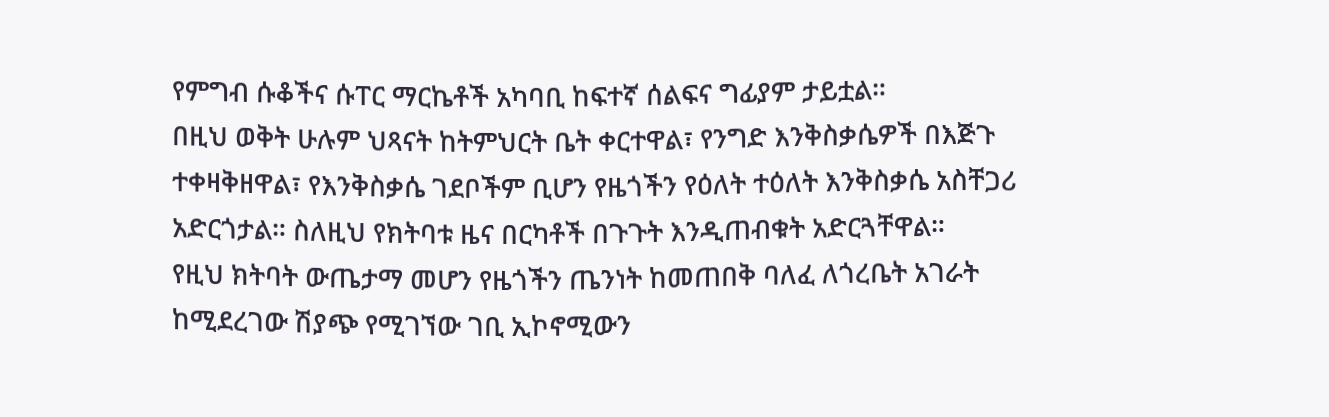የምግብ ሱቆችና ሱፐር ማርኬቶች አካባቢ ከፍተኛ ሰልፍና ግፊያም ታይቷል።
በዚህ ወቅት ሁሉም ህጻናት ከትምህርት ቤት ቀርተዋል፣ የንግድ እንቅስቃሴዎች በእጅጉ ተቀዛቅዘዋል፣ የእንቅስቃሴ ገደቦችም ቢሆን የዜጎችን የዕለት ተዕለት እንቅስቃሴ አስቸጋሪ አድርጎታል። ስለዚህ የክትባቱ ዜና በርካቶች በጉጉት እንዲጠብቁት አድርጓቸዋል።
የዚህ ክትባት ውጤታማ መሆን የዜጎችን ጤንነት ከመጠበቅ ባለፈ ለጎረቤት አገራት ከሚደረገው ሽያጭ የሚገኘው ገቢ ኢኮኖሚውን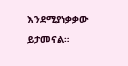እንደሚያነቃቃው ይታመናል።